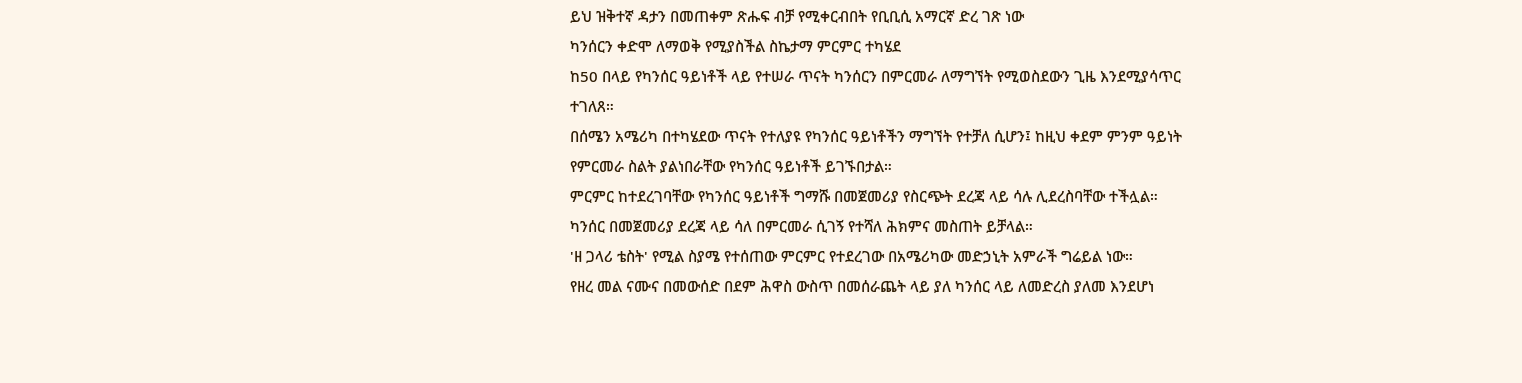ይህ ዝቅተኛ ዳታን በመጠቀም ጽሑፍ ብቻ የሚቀርብበት የቢቢሲ አማርኛ ድረ ገጽ ነው
ካንሰርን ቀድሞ ለማወቅ የሚያስችል ስኬታማ ምርምር ተካሄደ
ከ50 በላይ የካንሰር ዓይነቶች ላይ የተሠራ ጥናት ካንሰርን በምርመራ ለማግኘት የሚወስደውን ጊዜ እንደሚያሳጥር ተገለጸ።
በሰሜን አሜሪካ በተካሄደው ጥናት የተለያዩ የካንሰር ዓይነቶችን ማግኘት የተቻለ ሲሆን፤ ከዚህ ቀደም ምንም ዓይነት የምርመራ ስልት ያልነበራቸው የካንሰር ዓይነቶች ይገኙበታል።
ምርምር ከተደረገባቸው የካንሰር ዓይነቶች ግማሹ በመጀመሪያ የስርጭት ደረጃ ላይ ሳሉ ሊደረስባቸው ተችሏል።
ካንሰር በመጀመሪያ ደረጃ ላይ ሳለ በምርመራ ሲገኝ የተሻለ ሕክምና መስጠት ይቻላል።
'ዘ ጋላሪ ቴስት' የሚል ስያሜ የተሰጠው ምርምር የተደረገው በአሜሪካው መድኃኒት አምራች ግሬይል ነው።
የዘረ መል ናሙና በመውሰድ በደም ሕዋስ ውስጥ በመሰራጨት ላይ ያለ ካንሰር ላይ ለመድረስ ያለመ እንደሆነ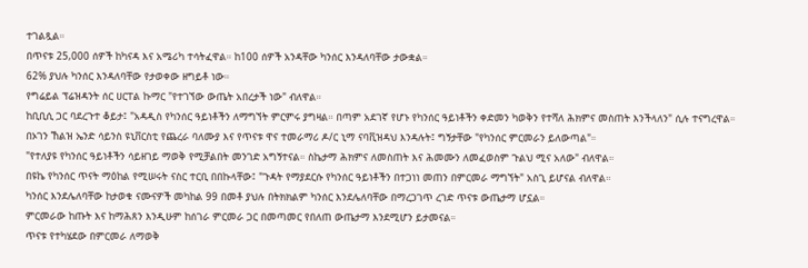ተገልጿል።
በጥናቱ 25,000 ሰዎች ከካናዳ እና አሜሪካ ተሳትፈዋል። ከ100 ሰዎች አንዳቸው ካንሰር እንዳለባቸው ታውቋል።
62% ያህሉ ካንሰር እንዳለባቸው የታወቀው ዘግይቶ ነው።
የግሬይል ፕሬዝዳንት ሰር ሀርፐል ኩማር "የተገኘው ውጤት አበረታች ነው" ብለዋል።
ከቢቢሲ ጋር ባደረጉተ ቆይታ፤ "አዳዲስ የካንሰር ዓይነቶችን ለማግኘት ምርምሩ ያግዛል። በጣም አደገኛ የሆኑ የካንሰር ዓይነቶችን ቀድመን ካወቅን የተሻለ ሕክምና መስጠት እንችላለን" ሲሉ ተናግረዋል።
በኦገን ኸልዝ ኤንድ ሳይንስ ዩኒቨርስቲ የጨረራ ባለሙያ እና የጥናቱ ዋና ተመራማሪ ዶ/ር ኒማ ናባቪዝዳህ እንዳሉት፤ ግኝታቸው "የካንሰር ምርመራን ይለውጣል"።
"የተለያዩ የካንሰር ዓይነቶችን ሳይዘገይ ማወቅ የሚቻልበት መንገድ አግኝተናል። ስኬታማ ሕክምና ለመስጠት እና ሕመሙን ለመፈወስም ጉልህ ሚና አለው" ብለዋል።
በዩኬ የካንሰር ጥናት ማዕከል የሚሠሩት ናስር ተርቢ በበኩላቸው፤ "ጉዳት የማያደርሱ የካንሰር ዓይነቶችን በተጋነነ መጠን በምርመራ ማግኘት" አስጊ ይሆናል ብለዋል።
ካንሰር እንደሌለባቸው ከታወቁ ናሙናዎች መካከል 99 በመቶ ያህሉ በትክክልም ካንሰር እንደሌለባቸው በማረጋገጥ ረገድ ጥናቱ ውጤታማ ሆኗል።
ምርመራው ከጡት እና ከማሕጸን እንዲሁም ከሰገራ ምርመራ ጋር በመጣመር የበለጠ ውጤታማ እንደሚሆን ይታመናል።
ጥናቱ የተካሄደው በምርመራ ለማወቅ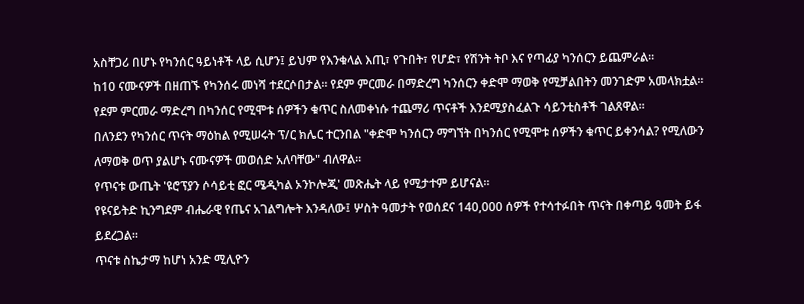አስቸጋሪ በሆኑ የካንሰር ዓይነቶች ላይ ሲሆን፤ ይህም የእንቁላል እጢ፣ የጉበት፣ የሆድ፣ የሽንት ትቦ እና የጣፊያ ካንሰርን ይጨምራል።
ከ10 ናሙናዎች በዘጠኙ የካንሰሩ መነሻ ተደርሶበታል። የደም ምርመራ በማድረግ ካንሰርን ቀድሞ ማወቅ የሚቻልበትን መንገድም አመላክቷል።
የደም ምርመራ ማድረግ በካንሰር የሚሞቱ ሰዎችን ቁጥር ስለመቀነሱ ተጨማሪ ጥናቶች እንደሚያስፈልጉ ሳይንቲስቶች ገልጸዋል።
በለንደን የካንሰር ጥናት ማዕከል የሚሠሩት ፕ/ር ክሌር ተርንበል "ቀድሞ ካንሰርን ማግኘት በካንሰር የሚሞቱ ሰዎችን ቁጥር ይቀንሳል? የሚለውን ለማወቅ ወጥ ያልሆኑ ናሙናዎች መወሰድ አለባቸው" ብለዋል።
የጥናቱ ውጤት 'ዩሮፕያን ሶሳይቲ ፎር ሜዲካል ኦንኮሎጂ' መጽሔት ላይ የሚታተም ይሆናል።
የዩናይትድ ኪንግደም ብሔራዊ የጤና አገልግሎት እንዳለው፤ ሦስት ዓመታት የወሰደና 140,000 ሰዎች የተሳተፉበት ጥናት በቀጣይ ዓመት ይፋ ይደረጋል።
ጥናቱ ስኬታማ ከሆነ አንድ ሚሊዮን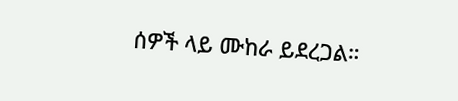ሰዎች ላይ ሙከራ ይደረጋል።